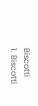Biscotti
1. Biscotti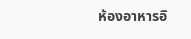ห้องอาหารอิ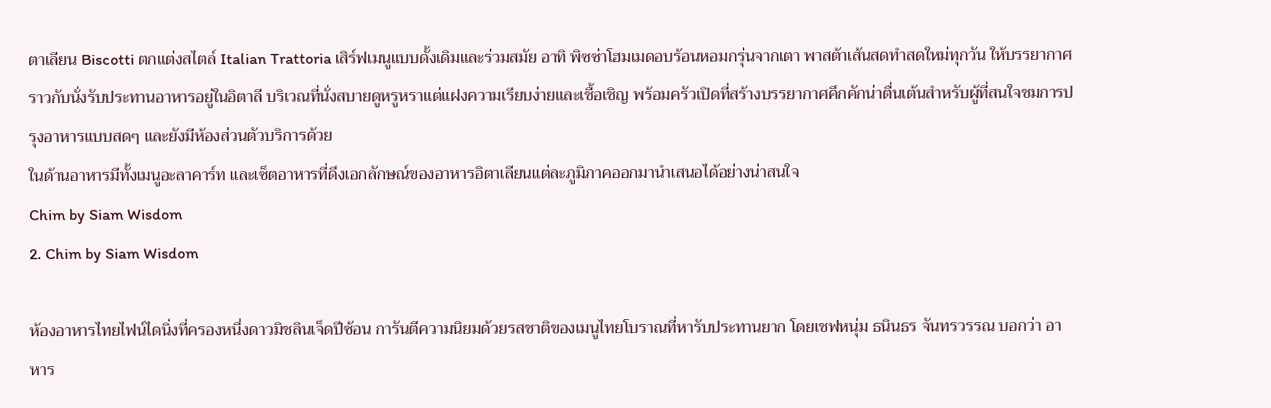ตาเลียน Biscotti ตกแต่งสไตล์ Italian Trattoria เสิร์ฟเมนูแบบดั้งเดิมและร่วมสมัย อาทิ พิซซ่าโฮมเมดอบร้อนหอมกรุ่นจากเตา พาสต้าเส้นสดทำสดใหม่ทุกวัน ให้บรรยากาศราวกับนั่งรับประทานอาหารอยู่ในอิตาลี บริเวณที่นั่งสบายดูหรูหราแต่แฝงความเรียบง่ายและเชื้อเชิญ พร้อมครัวเปิดที่สร้างบรรยากาศคึกคักน่าตื่นเต้นสำหรับผู้ที่สนใจชมการปรุงอาหารแบบสดๆ และยังมีห้องส่วนตัวบริการด้วย
ในด้านอาหารมีทั้งเมนูอะลาคาร์ท และเซ็ตอาหารที่ดึงเอกลักษณ์ของอาหารอิตาเลียนแต่ละภูมิภาคออกมานำเสนอได้อย่างน่าสนใจ
Chim by Siam Wisdom
2. Chim by Siam Wisdom

ห้องอาหารไทยไฟน์ไดนิ่งที่ครองหนึ่งดาวมิชลินเจ็ดปีซ้อน การันตีความนิยมด้วยรสชาติของเมนูไทยโบราณที่หารับประทานยาก โดยเชฟหนุ่ม ธนินธร จันทรวรรณ บอกว่า อาหาร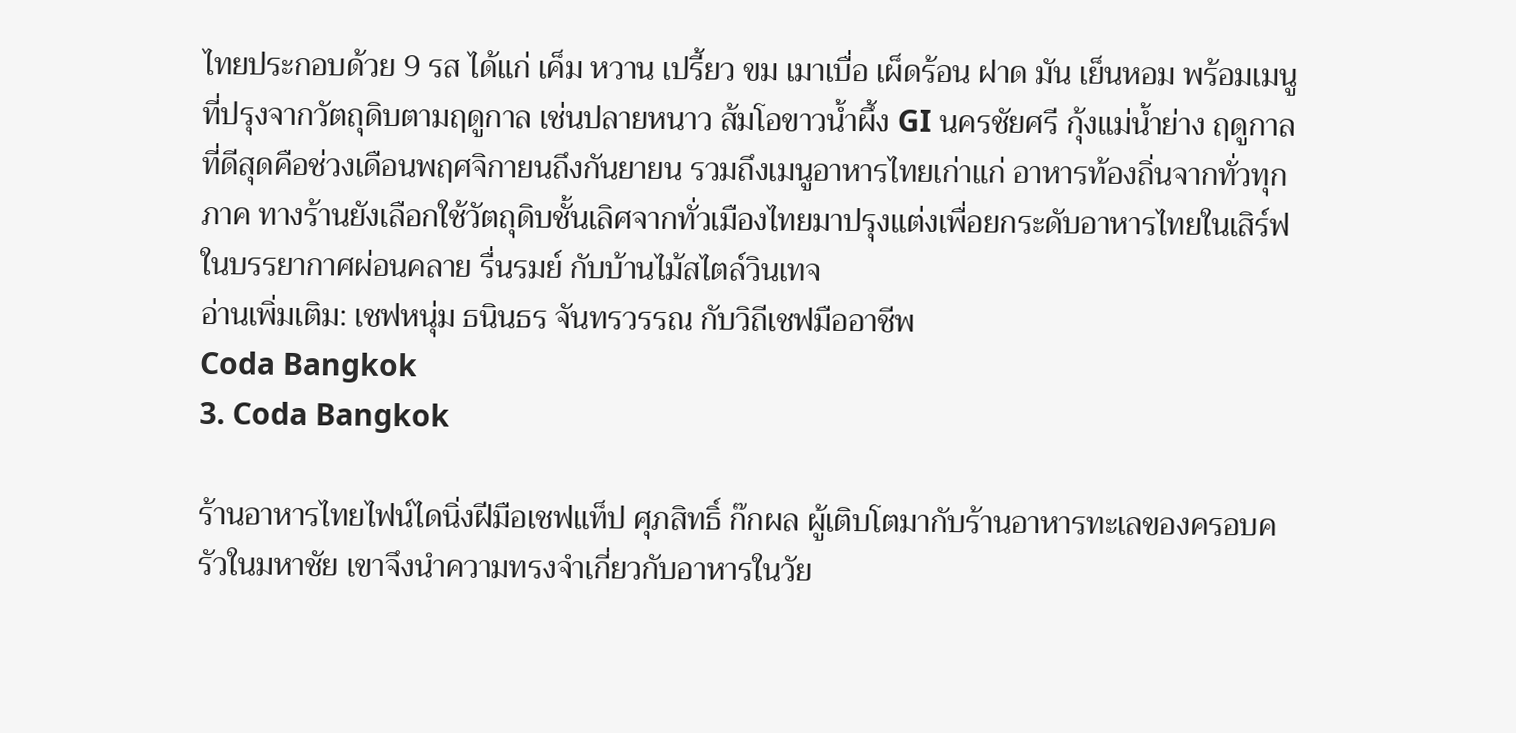ไทยประกอบด้วย 9 รส ได้แก่ เค็ม หวาน เปรี้ยว ขม เมาเบื่อ เผ็ดร้อน ฝาด มัน เย็นหอม พร้อมเมนูที่ปรุงจากวัตถุดิบตามฤดูกาล เช่นปลายหนาว ส้มโอขาวน้ำผึ้ง GI นครชัยศรี กุ้งแม่น้ำย่าง ฤดูกาลที่ดีสุดคือช่วงเดือนพฤศจิกายนถึงกันยายน รวมถึงเมนูอาหารไทยเก่าแก่ อาหารท้องถิ่นจากทั่วทุกภาค ทางร้านยังเลือกใช้วัตถุดิบชั้นเลิศจากทั่วเมืองไทยมาปรุงแต่งเพื่อยกระดับอาหารไทยในเสิร์ฟในบรรยากาศผ่อนคลาย รื่นรมย์ กับบ้านไม้สไตล์วินเทจ
อ่านเพิ่มเติม: เชฟหนุ่ม ธนินธร จันทรวรรณ กับวิถีเชฟมืออาชีพ
Coda Bangkok
3. Coda Bangkok

ร้านอาหารไทยไฟน์ไดนิ่งฝีมือเชฟแท็ป ศุภสิทธิ์ ก๊กผล ผู้เติบโตมากับร้านอาหารทะเลของครอบครัวในมหาชัย เขาจึงนำความทรงจำเกี่ยวกับอาหารในวัย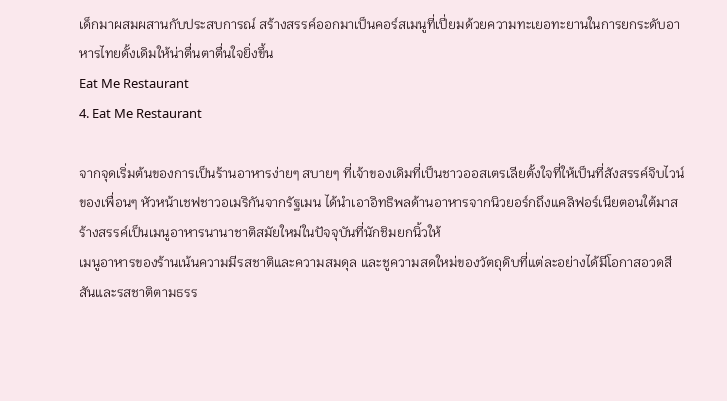เด็กมาผสมผสานกับประสบการณ์ สร้างสรรค์ออกมาเป็นคอร์สเมนูที่เปี่ยมด้วยความทะเยอทะยานในการยกระดับอาหารไทยดั้งเดิมให้น่าตื่นตาตื่นใจยิ่งขึ้น
Eat Me Restaurant
4. Eat Me Restaurant

จากจุดเริ่มต้นของการเป็นร้านอาหารง่ายๆ สบายๆ ที่เจ้าของเดิมที่เป็นชาวออสเตรเลียตั้งใจที่ให้เป็นที่สังสรรค์จิบไวน์ของเพื่อนๆ หัวหน้าเชฟชาวอเมริกันจากรัฐเมน ได้นำเอาอิทธิพลด้านอาหารจากนิวยอร์กถึงแคลิฟอร์เนียตอนใต้มาสร้างสรรค์เป็นเมนูอาหารนานาชาติสมัยใหม่ในปัจจุบันที่นักชิมยกนิ้วให้
เมนูอาหารของร้านเน้นความมีรสชาติและความสมดุล และชูความสดใหม่ของวัตถุดิบที่แต่ละอย่างได้มีโอกาสอวดสีสันและรสชาติตามธรร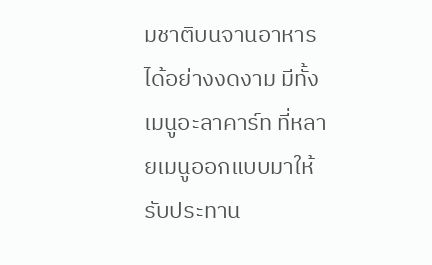มชาติบนจานอาหารได้อย่างงดงาม มีทั้งเมนูอะลาคาร์ท ที่หลายเมนูออกแบบมาให้รับประทาน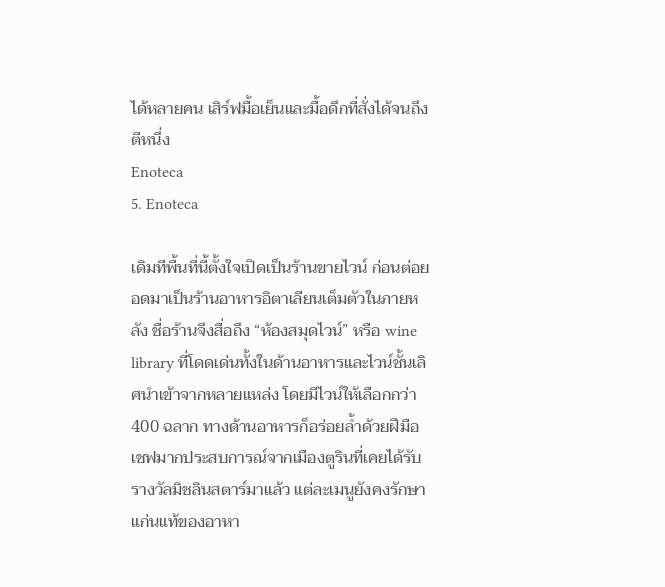ได้หลายคน เสิร์ฟมื้อเย็นและมื้อดึกที่สั่งได้จนถึงตีหนึ่ง
Enoteca
5. Enoteca

เดิมทีพื้นที่นี้ตั้งใจเปิดเป็นร้านขายไวน์ ก่อนต่อยอดมาเป็นร้านอาหารอิตาเลียนเต็มตัวในภายหลัง ชื่อร้านจึงสื่อถึง “ห้องสมุดไวน์” หรือ wine library ที่โดดเด่นทั้งในด้านอาหารและไวน์ชั้นเลิศนำเข้าจากหลายแหล่ง โดยมีไวน์ให้เลือกกว่า 400 ฉลาก ทางด้านอาหารก็อร่อยล้ำด้วยฝีมือเชฟมากประสบการณ์จากเมืองตูรินที่เคยได้รับรางวัลมิชลินสตาร์มาแล้ว แต่ละเมนูยังคงรักษาแก่นแท้ของอาหา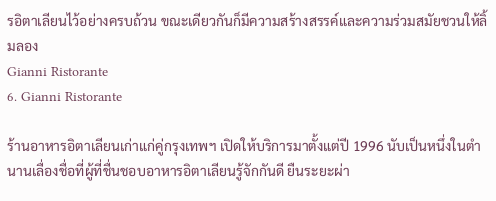รอิตาเลียนไว้อย่างครบถ้วน ขณะเดียวกันก็มีความสร้างสรรค์และความร่วมสมัยชวนให้ลิ้มลอง
Gianni Ristorante
6. Gianni Ristorante

ร้านอาหารอิตาเลียนเก่าแก่คู่กรุงเทพฯ เปิดให้บริการมาตั้งแต่ปี 1996 นับเป็นหนึ่งในตำนานเลื่องชื่อที่ผู้ที่ชื่นชอบอาหารอิตาเลียนรู้จักกันดี ยืนระยะผ่า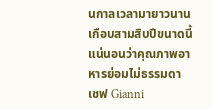นกาลเวลามายาวนานเกือบสามสิบปีขนาดนี้ แน่นอนว่าคุณภาพอาหารย่อมไม่ธรรมดา เชฟ Gianni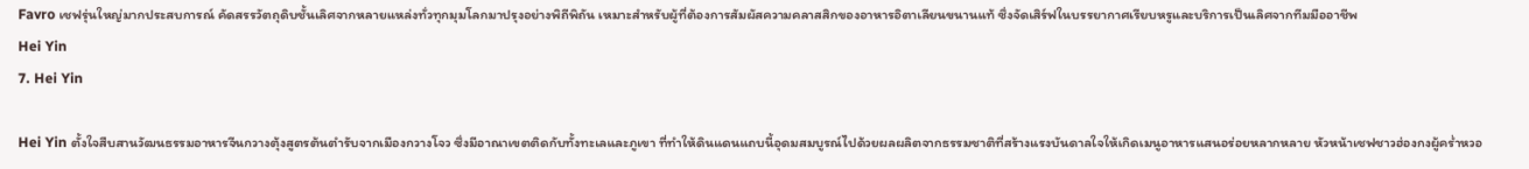Favro เชฟรุ่นใหญ่มากประสบการณ์ คัดสรรวัตถุดิบชั้นเลิศจากหลายแหล่งทั่วทุกมุมโลกมาปรุงอย่างพิถีพิถัน เหมาะสำหรับผู้ที่ต้องการสัมผัสความคลาสสิกของอาหารอิตาเลียนขนานแท้ ซึ่งจัดเสิร์ฟในบรรยากาศเรียบหรูและบริการเป็นเลิศจากทีมมืออาชีพ
Hei Yin
7. Hei Yin

Hei Yin ตั้งใจสืบสานวัฒนธรรมอาหารจีนกวางตุ้งสูตรต้นตำรับจากเมืองกวางโจว ซึ่งมีอาณาเขตติดกับทั้งทะเลและภูเขา ที่ทำให้ดินแดนแถบนี้อุดมสมบูรณ์ไปด้วยผลผลิตจากธรรมชาติที่สร้างแรงบันดาลใจให้เกิดเมนูอาหารแสนอร่อยหลากหลาย หัวหน้าเชฟชาวฮ่องกงผู้คร่ำหวอ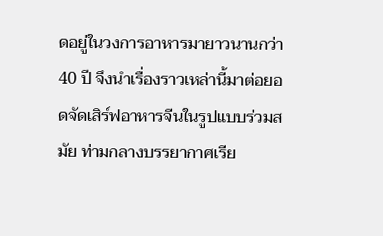ดอยู่ในวงการอาหารมายาวนานกว่า 40 ปี จึงนำเรื่องราวเหล่านี้มาต่อยอดจัดเสิร์ฟอาหารจีนในรูปแบบร่วมสมัย ท่ามกลางบรรยากาศเรีย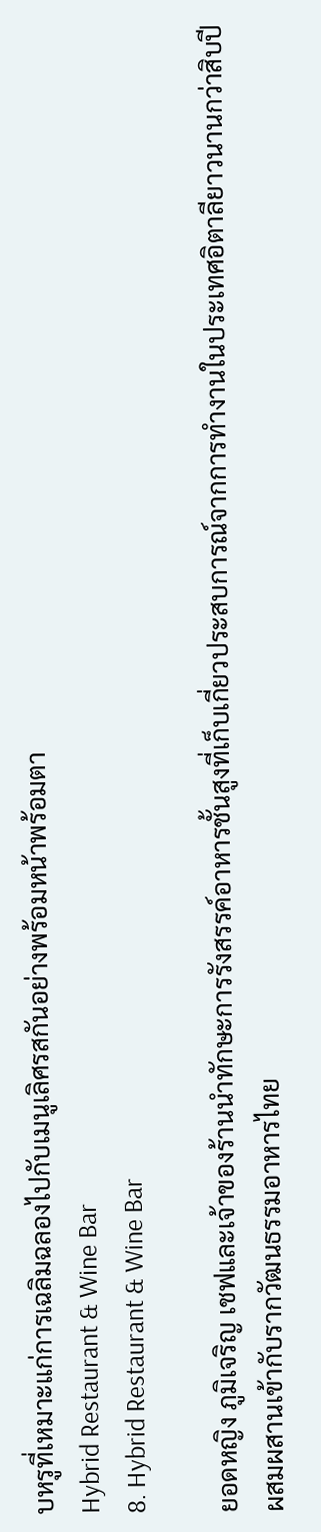บหรูที่เหมาะแก่การเฉลิมฉลองไปกับเมนูเลิศรสกันอย่างพร้อมหน้าพร้อมตา
Hybrid Restaurant & Wine Bar
8. Hybrid Restaurant & Wine Bar

ยอดหญิง ภูมิเจริญ เชฟและเจ้าของร้านนำทักษะการรังสรรค์อาหารชั้นสูงที่เก็บเกี่ยวประสบการณ์จากการทำงานในประเทศอิตาลียาวนานกว่าสิบปี ผสมผสานเข้ากับรากวัฒนธรรมอาหารไทย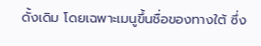ดั้งเดิม โดยเฉพาะเมนูขึ้นชื่อของทางใต้ ซึ่ง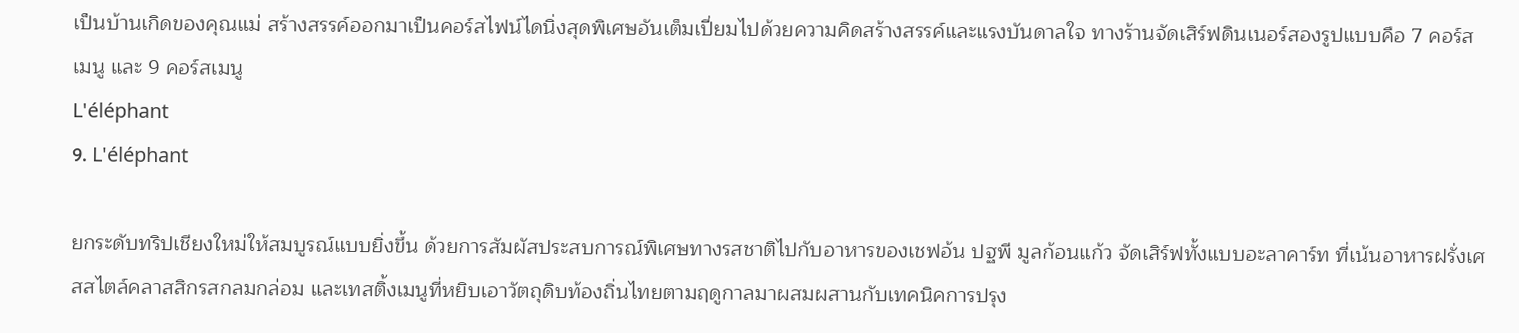เป็นบ้านเกิดของคุณแม่ สร้างสรรค์ออกมาเป็นคอร์สไฟน์ไดนิ่งสุดพิเศษอันเต็มเปี่ยมไปด้วยความคิดสร้างสรรค์และแรงบันดาลใจ ทางร้านจัดเสิร์ฟดินเนอร์สองรูปแบบคือ 7 คอร์สเมนู และ 9 คอร์สเมนู
L'éléphant
9. L'éléphant

ยกระดับทริปเชียงใหม่ให้สมบูรณ์แบบยิ่งขึ้น ด้วยการสัมผัสประสบการณ์พิเศษทางรสชาติไปกับอาหารของเชฟอ้น ปฐพี มูลก้อนแก้ว จัดเสิร์ฟทั้งแบบอะลาคาร์ท ที่เน้นอาหารฝรั่งเศสสไตล์คลาสสิกรสกลมกล่อม และเทสติ้งเมนูที่หยิบเอาวัตถุดิบท้องถิ่นไทยตามฤดูกาลมาผสมผสานกับเทคนิคการปรุง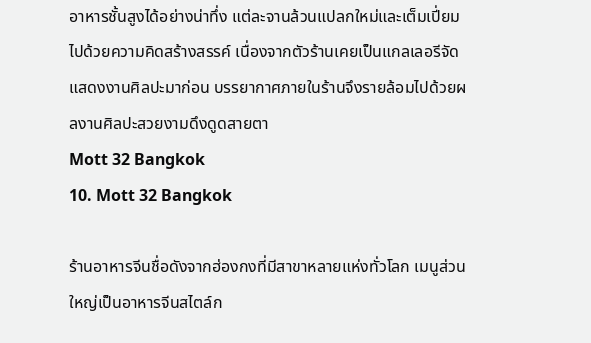อาหารชั้นสูงได้อย่างน่าทึ่ง แต่ละจานล้วนแปลกใหม่และเต็มเปี่ยมไปด้วยความคิดสร้างสรรค์ เนื่องจากตัวร้านเคยเป็นแกลเลอรีจัดแสดงงานศิลปะมาก่อน บรรยากาศภายในร้านจึงรายล้อมไปด้วยผลงานศิลปะสวยงามดึงดูดสายตา
Mott 32 Bangkok
10. Mott 32 Bangkok

ร้านอาหารจีนชื่อดังจากฮ่องกงที่มีสาขาหลายแห่งทั่วโลก เมนูส่วนใหญ่เป็นอาหารจีนสไตล์ก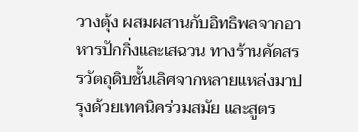วางตุ้ง ผสมผสานกับอิทธิพลจากอาหารปักกิ่งและเสฉวน ทางร้านคัดสรรวัตถุดิบชั้นเลิศจากหลายแหล่งมาปรุงด้วยเทคนิคร่วมสมัย และสูตร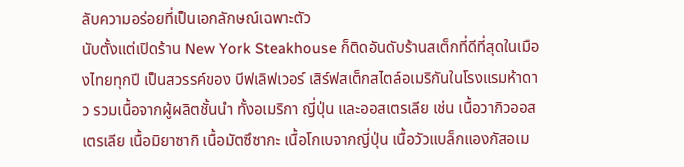ลับความอร่อยที่เป็นเอกลักษณ์เฉพาะตัว
นับตั้งแต่เปิดร้าน New York Steakhouse ก็ติดอันดับร้านสเต็กที่ดีที่สุดในเมืองไทยทุกปี เป็นสวรรค์ของ บีฟเลิฟเวอร์ เสิร์ฟสเต็กสไตล์อเมริกันในโรงแรมห้าดาว รวมเนื้อจากผู้ผลิตชั้นนำ ทั้งอเมริกา ญี่ปุ่น และออสเตรเลีย เช่น เนื้อวากิวออสเตรเลีย เนื้อมิยาซากิ เนื้อมัตซึซากะ เนื้อโกเบจากญี่ปุ่น เนื้อวัวแบล็กแองกัสอเม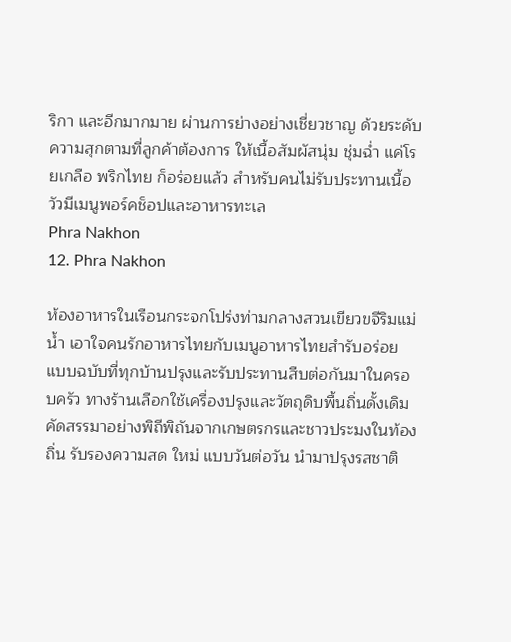ริกา และอีกมากมาย ผ่านการย่างอย่างเชี่ยวชาญ ด้วยระดับความสุกตามที่ลูกค้าต้องการ ให้เนื้อสัมผัสนุ่ม ชุ่มฉ่ำ แค่โรยเกลือ พริกไทย ก็อร่อยแล้ว สำหรับคนไม่รับประทานเนื้อวัวมีเมนูพอร์คช็อปและอาหารทะเล
Phra Nakhon
12. Phra Nakhon

ห้องอาหารในเรือนกระจกโปร่งท่ามกลางสวนเขียวขจีริมแม่น้ำ เอาใจคนรักอาหารไทยกับเมนูอาหารไทยสำรับอร่อย แบบฉบับที่ทุกบ้านปรุงและรับประทานสืบต่อกันมาในครอบครัว ทางร้านเลือกใช้เครื่องปรุงและวัตถุดิบพื้นถิ่นดั้งเดิม คัดสรรมาอย่างพิถีพิถันจากเกษตรกรและชาวประมงในท้องถิ่น รับรองความสด ใหม่ แบบวันต่อวัน นำมาปรุงรสชาติ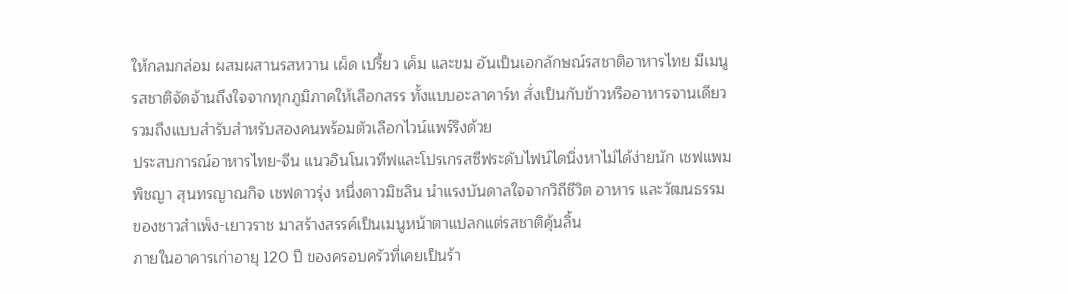ให้กลมกล่อม ผสมผสานรสหวาน เผ็ด เปรี้ยว เค็ม และขม อันเป็นเอกลักษณ์รสชาติอาหารไทย มีเมนูรสชาติจัดจ้านถึงใจจากทุกภูมิภาคให้เลือกสรร ทั้งแบบอะลาคาร์ท สั่งเป็นกับข้าวหรืออาหารจานเดียว รวมถึงแบบสำรับสำหรับสองคนพร้อมตัวเลือกไวน์แพร์ริงด้วย
ประสบการณ์อาหารไทย-จีน แนวอินโนเวทีฟและโปรเกรสซีฟระดับไฟน์ไดนิ่งหาไม่ได้ง่ายนัก เชฟแพม พิชญา สุนทรญาณกิจ เชฟดาวรุ่ง หนึ่งดาวมิชลิน นำแรงบันดาลใจจากวิถีชีวิต อาหาร และวัฒนธรรมของชาวสำเพ็ง-เยาวราช มาสร้างสรรค์เป็นเมนูหน้าตาแปลกแต่รสชาติคุ้นลิ้น
ภายในอาคารเก่าอายุ 120 ปี ของครอบครัวที่เคยเป็นร้า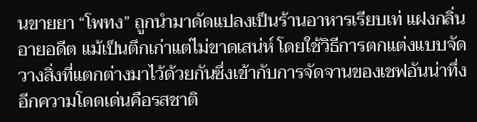นขายยา “โพทง” ถูกนำมาดัดแปลงเป็นร้านอาหารเรียบเท่ แฝงกลิ่นอายอดีต แม้เป็นตึกเก่าแต่ไม่ขาดเสน่ห์ โดยใช้วิธีการตกแต่งแบบจัดวางสิ่งที่แตกต่างมาไว้ด้วยกันซึ่งเข้ากับการจัดจานของเชฟอันน่าทึ่ง อีกความโดดเด่นคือรสชาติ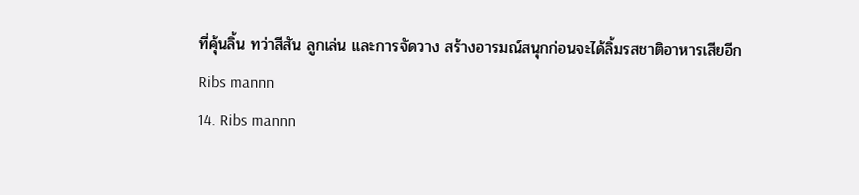ที่คุ้นลิ้น ทว่าสีสัน ลูกเล่น และการจัดวาง สร้างอารมณ์สนุกก่อนจะได้ลิ้มรสชาติอาหารเสียอีก
Ribs mannn
14. Ribs mannn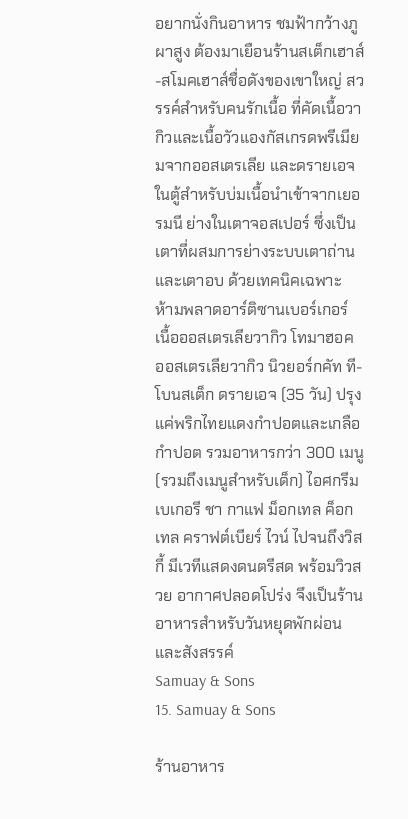อยากนั่งกินอาหาร ชมฟ้ากว้างภูผาสูง ต้องมาเยือนร้านสเต็กเฮาส์-สโมคเฮาส์ชื่อดังของเขาใหญ่ สวรรค์สำหรับคนรักเนื้อ ที่คัดเนื้อวากิวและเนื้อวัวแองกัสเกรดพรีเมียมจากออสเตรเลีย และดรายเอจในตู้สำหรับบ่มเนื้อนำเข้าจากเยอรมนี ย่างในเตาจอสเปอร์ ซึ่งเป็นเตาที่ผสมการย่างระบบเตาถ่านและเตาอบ ด้วยเทคนิคเฉพาะ
ห้ามพลาดอาร์ติซานเบอร์เกอร์ เนื้อออสเตรเลียวากิว โทมาฮอค ออสเตรเลียวากิว นิวยอร์กคัท ที-โบนสเต็ก ดรายเอจ (35 วัน) ปรุงแค่พริกไทยแดงกำปอตและเกลือกำปอต รวมอาหารกว่า 300 เมนู (รวมถึงเมนูสำหรับเด็ก) ไอศกรีม เบเกอรี ชา กาแฟ ม็อกเทล ค็อกเทล คราฟต์เบียร์ ไวน์ ไปจนถึงวิสกี้ มีเวทีแสดงดนตรีสด พร้อมวิวสวย อากาศปลอดโปร่ง จึงเป็นร้านอาหารสำหรับวันหยุดพักผ่อนและสังสรรค์
Samuay & Sons
15. Samuay & Sons

ร้านอาหาร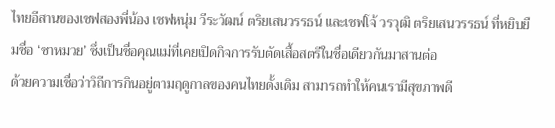ไทยอีสานของเชฟสองพี่น้อง เชฟหนุ่ม วีระวัฒน์ ตริยเสนวรรธน์ และเชฟโจ้ วรวุฒิ ตริยเสนวรรธน์ ที่หยิบยืมชื่อ ‘ซาหมวย’ ซึ่งเป็นชื่อคุณแม่ที่เคยเปิดกิจการรับตัดเสื้อสตรีในชื่อเดียวกันมาสานต่อ
ด้วยความเชื่อว่าวิถีการกินอยู่ตามฤดูกาลของคนไทยดั้งเดิม สามารถทำให้คนเรามีสุขภาพดี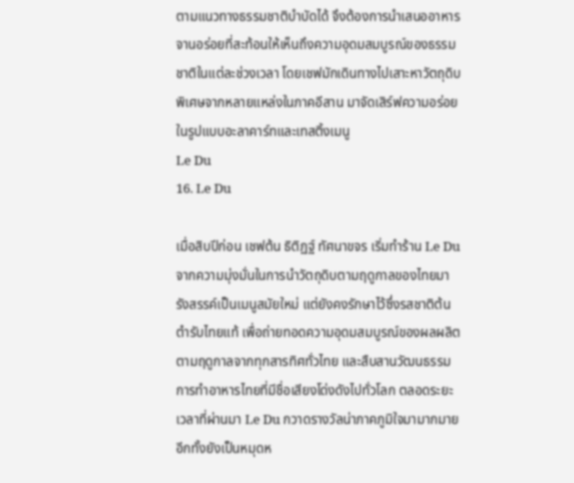ตามแนวทางธรรมชาติบำบัดได้ จึงต้องการนำเสนออาหารจานอร่อยที่สะท้อนให้เห็นถึงความอุดมสมบูรณ์ของธรรมชาติในแต่ละช่วงเวลา โดยเชฟมักเดินทางไปเสาะหาวัตถุดิบพิเศษจากหลายแหล่งในภาคอีสาน มาจัดเสิร์ฟความอร่อยในรูปแบบอะลาคาร์ทและเทสติ้งเมนู
Le Du
16. Le Du

เมื่อสิบปีก่อน เชฟต้น ธิติฏฐ์ ทัศนาขจร เริ่มทำร้าน Le Du จากความมุ่งมั่นในการนำวัตถุดิบตามฤดูกาลของไทยมารังสรรค์เป็นเมนูสมัยใหม่ แต่ยังคงรักษาไว้ซึ่งรสชาติต้นตำรับไทยแท้ เพื่อถ่ายทอดความอุดมสมบูรณ์ของผลผลิตตามฤดูกาลจากทุกสารทิศทั่วไทย และสืบสานวัฒนธรรมการทำอาหารไทยที่มีชื่อเสียงโด่งดังไปทั่วโลก ตลอดระยะเวลาที่ผ่านมา Le Du กวาดรางวัลน่าภาคภูมิใจมามากมาย อีกทั้งยังเป็นหมุดห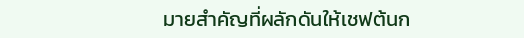มายสำคัญที่ผลักดันให้เชฟต้นก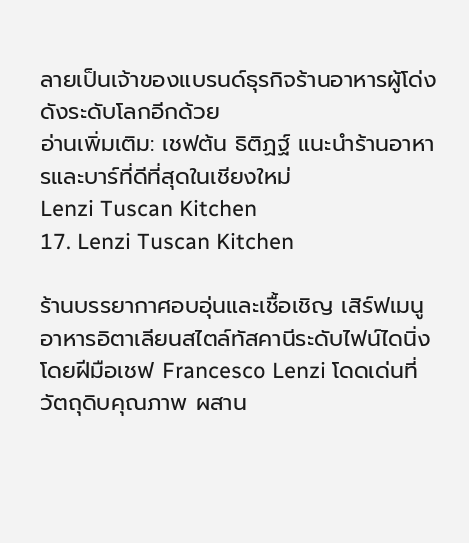ลายเป็นเจ้าของแบรนด์ธุรกิจร้านอาหารผู้โด่งดังระดับโลกอีกด้วย
อ่านเพิ่มเติม: เชฟต้น ธิติฏฐ์ แนะนำร้านอาหารและบาร์ที่ดีที่สุดในเชียงใหม่
Lenzi Tuscan Kitchen
17. Lenzi Tuscan Kitchen

ร้านบรรยากาศอบอุ่นและเชื้อเชิญ เสิร์ฟเมนูอาหารอิตาเลียนสไตล์ทัสคานีระดับไฟน์ไดนิ่งโดยฝีมือเชฟ Francesco Lenzi โดดเด่นที่วัตถุดิบคุณภาพ ผสาน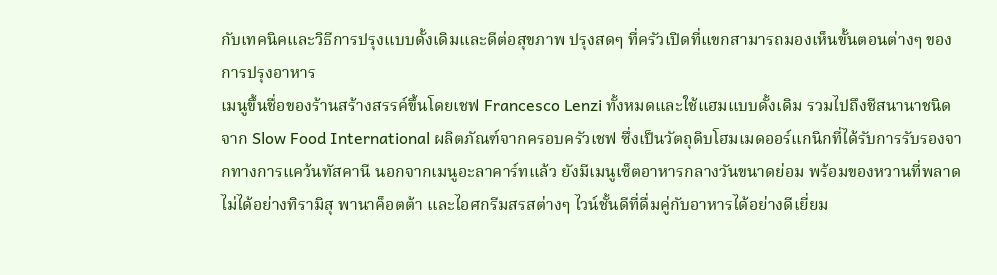กับเทคนิคและวิธีการปรุงแบบดั้งเดิมและดีต่อสุขภาพ ปรุงสดๆ ที่ครัวเปิดที่แขกสามารถมองเห็นขั้นตอนต่างๆ ของการปรุงอาหาร
เมนูขึ้นชื่อของร้านสร้างสรรค์ขึ้นโดยเชฟ Francesco Lenzi ทั้งหมดและใช้แฮมแบบดั้งเดิม รวมไปถึงชีสนานาชนิดจาก Slow Food International ผลิตภัณฑ์จากครอบครัวเชฟ ซึ่งเป็นวัตถุดิบโฮมเมดออร์แกนิกที่ได้รับการรับรองจากทางการแคว้นทัสคานี นอกจากเมนูอะลาคาร์ทแล้ว ยังมีเมนูเซ็ตอาหารกลางวันขนาดย่อม พร้อมของหวานที่พลาดไม่ได้อย่างทิรามิสุ พานาค็อตต้า และไอศกรีมสรสต่างๆ ไวน์ชั้นดีที่ดื่มคู่กับอาหารได้อย่างดีเยี่ยม